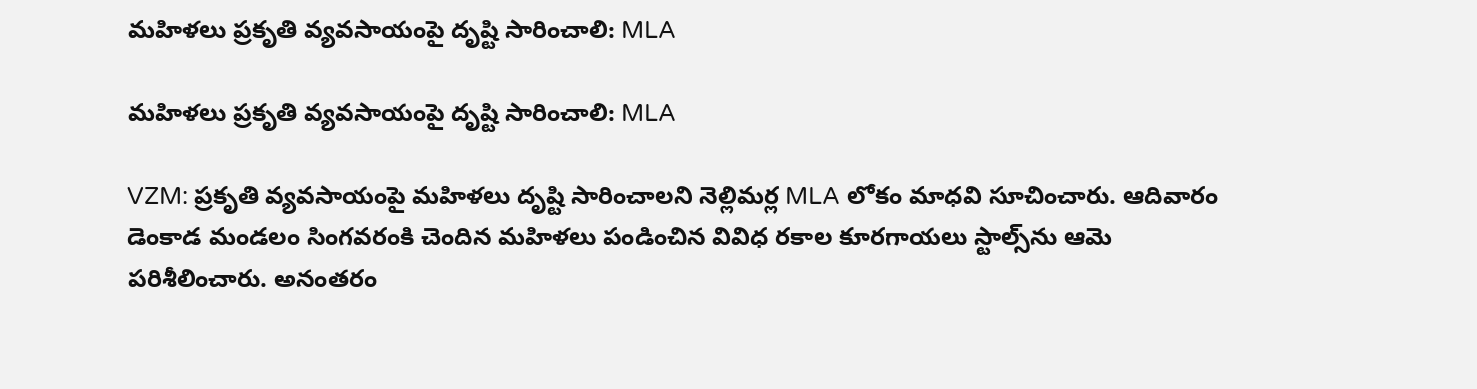మహిళలు ప్రకృతి వ్యవసాయంపై దృష్టి సారించాలి: MLA

మహిళలు ప్రకృతి వ్యవసాయంపై దృష్టి సారించాలి: MLA

VZM: ప్రకృతి వ్యవసాయంపై మహిళలు దృష్టి సారించాలని నెల్లిమర్ల MLA లోకం మాధవి సూచించారు. ఆదివారం డెంకాడ మండలం సింగవరంకి చెందిన మహిళలు పండించిన వివిధ రకాల కూరగాయలు స్టాల్స్‌ను ఆమె పరిశీలించారు. అనంతరం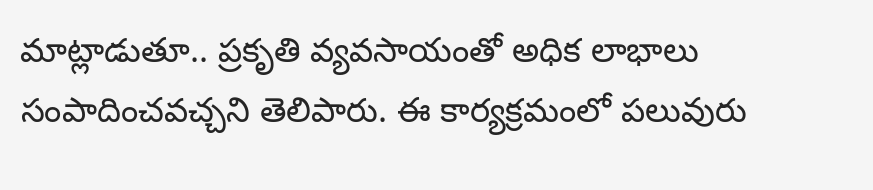మాట్లాడుతూ.. ప్రకృతి వ్యవసాయంతో అధిక లాభాలు సంపాదించవచ్చని తెలిపారు. ఈ కార్యక్రమంలో పలువురు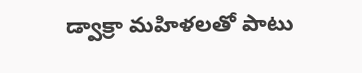డ్వాక్రా మహిళలతో పాటు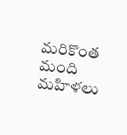మరికొంత మంది మహిళలు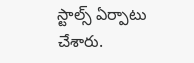స్టాల్స్‌ ఏర్పాటు చేశారు.